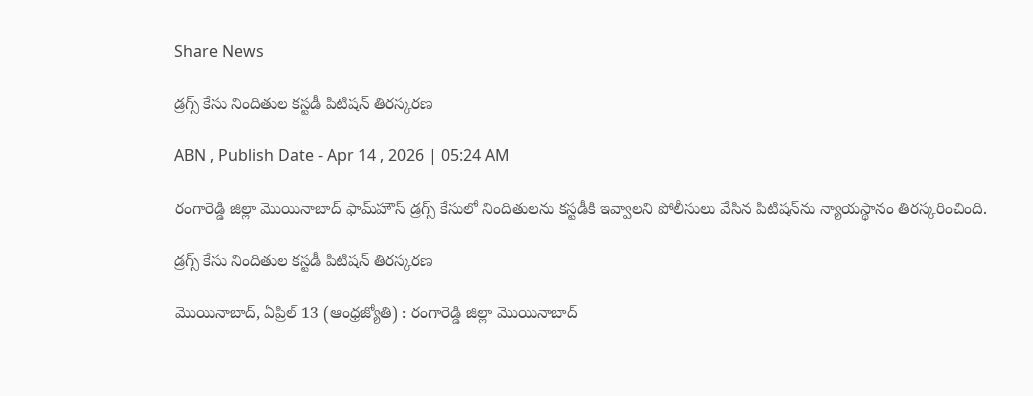Share News

డ్రగ్స్‌ కేసు నిందితుల కస్టడీ పిటిషన్‌ తిరస్కరణ

ABN , Publish Date - Apr 14 , 2026 | 05:24 AM

రంగారెడ్డి జిల్లా మొయినాబాద్‌ ఫామ్‌హౌస్‌ డ్రగ్స్‌ కేసులో నిందితులను కస్టడీకి ఇవ్వాలని పోలీసులు వేసిన పిటిషన్‌ను న్యాయస్థానం తిరస్కరించింది.

డ్రగ్స్‌ కేసు నిందితుల కస్టడీ పిటిషన్‌ తిరస్కరణ

మొయినాబాద్‌, ఏప్రిల్‌ 13 (ఆంధ్రజ్యోతి) : రంగారెడ్డి జిల్లా మొయినాబాద్‌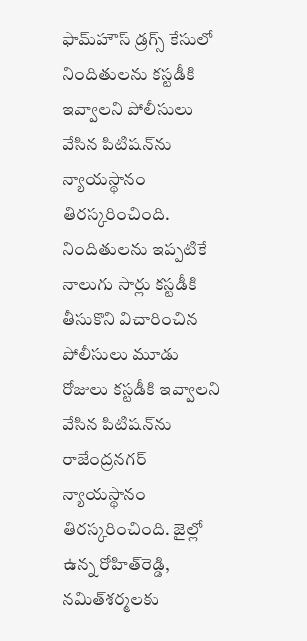ఫామ్‌హౌస్‌ డ్రగ్స్‌ కేసులో నిందితులను కస్టడీకి ఇవ్వాలని పోలీసులు వేసిన పిటిషన్‌ను న్యాయస్థానం తిరస్కరించింది. నిందితులను ఇప్పటికే నాలుగు సార్లు కస్టడీకి తీసుకొని విచారించిన పోలీసులు మూడు రోజులు కస్టడీకి ఇవ్వాలని వేసిన పిటిషన్‌ను రాజేంద్రనగర్‌ న్యాయస్థానం తిరస్కరించింది. జైల్లో ఉన్న రోహిత్‌రెడ్డి, నమిత్‌శర్మలకు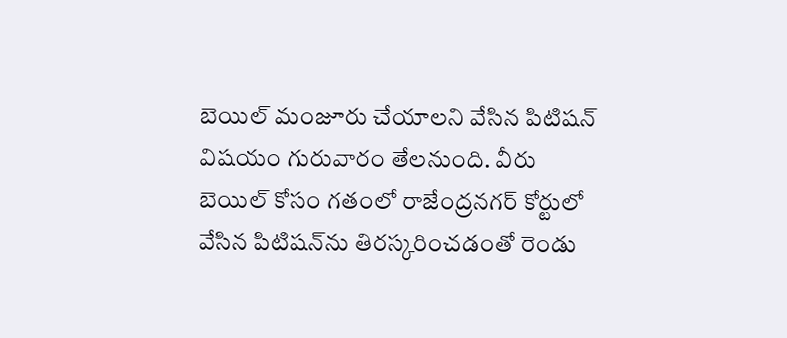బెయిల్‌ మంజూరు చేయాలని వేసిన పిటిషన్‌ విషయం గురువారం తేలనుంది. వీరు బెయిల్‌ కోసం గతంలో రాజేంద్రనగర్‌ కోర్టులో వేసిన పిటిషన్‌ను తిరస్కరించడంతో రెండు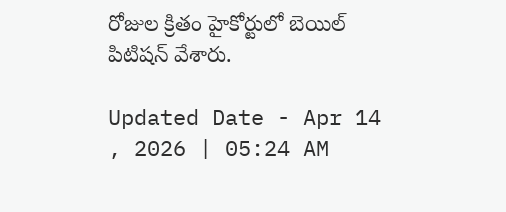రోజుల క్రితం హైకోర్టులో బెయిల్‌ పిటిషన్‌ వేశారు.

Updated Date - Apr 14 , 2026 | 05:24 AM